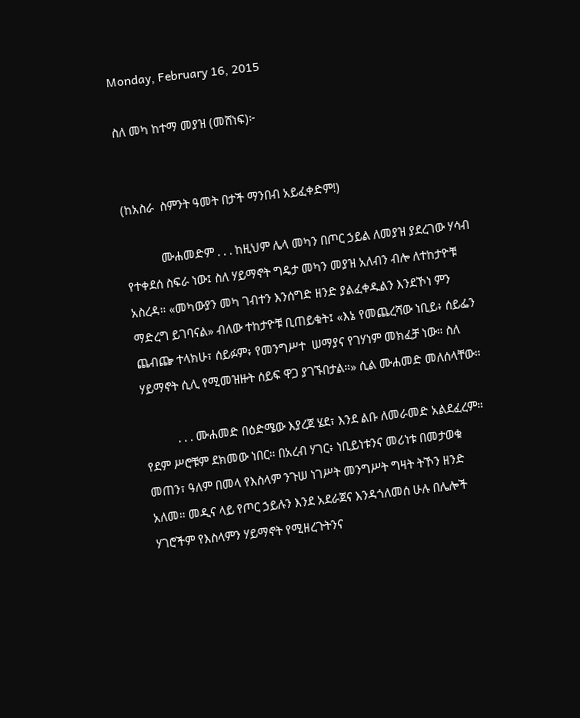Monday, February 16, 2015

ስለ መካ ከተማ መያዝ (መሸነፍ)፦


(ከአስራ  ስምንት ዓመት በታች ማንበብ አይፈቀድም!)

            ሙሐመድም . . . ከዚህም ሌላ መካን በጦር ኃይል ለመያዝ ያደረገው ሃሳብ የተቀደሰ ስፍራ ነው፤ ስለ ሃይማኖት ግዴታ መካን መያዝ አለብን ብሎ ለተከታዮቹ አስረዳ። «መካውያን መካ ገብተን እንሰግድ ዘንድ ያልፈቀዱልን እንደኾነ ምን ማድረግ ይገባናል» ብለው ተከታዮቹ ቢጠይቁት፤ «እኔ የመጨረሻው ነቢይ፥ ሰይፌን ጨብጬ ተላክሁ፣ ሰይፉም፥ የመንግሥተ  ሠማያና የገሃነም መክፈቻ ነው። ስለ ሃይማኖት ሲሊ የሚመዝዙት ሰይፍ ዋጋ ያገኙበታል።» ሲል ሙሐመድ መለሰላቸው።

           . . . ሙሐመድ በዕድሜው እያረጀ ሄደ፣ እንደ ልቡ ለመራመድ አልደፈረም። የደም ሥሮቹም ደክመው ነበር። በአረብ ሃገር፥ ነቢይነቱንና መሪነቱ በመታወቁ መጠን፣ ዓለም በመላ የእስላም ንጉሠ ነገሥት መንግሥት ግዛት ትኾን ዘንድ አለመ። መዲና ላይ የጦር ኃይሉን እንደ አደራጀና እንዳጎለመሰ ሁሉ በሌሎች ሃገሮችም የእስላምን ሃይማኖት የሚዘረጉትንና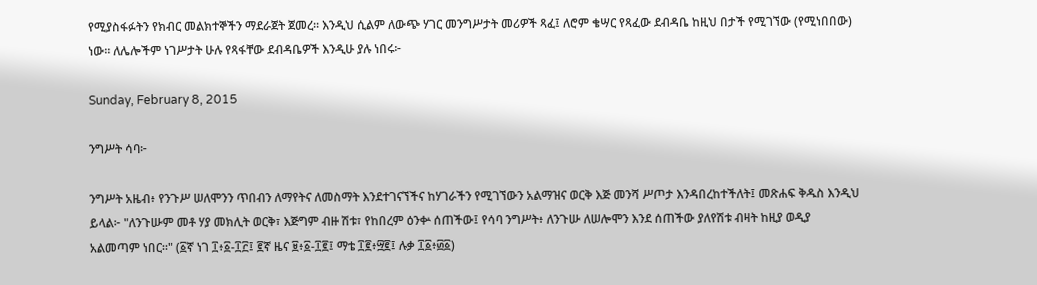የሚያስፋፉትን የክብር መልክተኞችን ማደራጀት ጀመረ። እንዲህ ሲልም ለውጭ ሃገር መንግሥታት መሪዎች ጻፈ፤ ለሮም ቄሣር የጻፈው ደብዳቤ ከዚህ በታች የሚገኘው (የሚነበበው) ነው። ለሌሎችም ነገሥታት ሁሉ የጻፋቸው ደብዳቤዎች እንዲሁ ያሉ ነበሩ፦

Sunday, February 8, 2015

ንግሥት ሳባ፦

ንግሥት አዜብ፥ የንጉሥ ሠለሞንን ጥበብን ለማየትና ለመስማት እንደተገናኘችና ከሃገራችን የሚገኘውን አልማዝና ወርቅ እጅ መንሻ ሥጦታ እንዳበረከተችለት፤ መጽሐፍ ቅዱስ እንዲህ ይላል፦ "ለንጉሡም መቶ ሃያ መክሊት ወርቅ፣ እጅግም ብዙ ሽቱ፣ የከበረም ዕንቍ ሰጠችው፤ የሳባ ንግሥት፥ ለንጉሡ ለሠሎሞን እንደ ሰጠችው ያለየሽቱ ብዛት ከዚያ ወዲያ አልመጣም ነበር።" (፩ኛ ነገ ፲፥፩-፲፫፤ ፪ኛ ዜና ፱፥፩-፲፪፤ ማቴ ፲፪፥፵፪፤ ሉቃ ፲፩፥፴፩)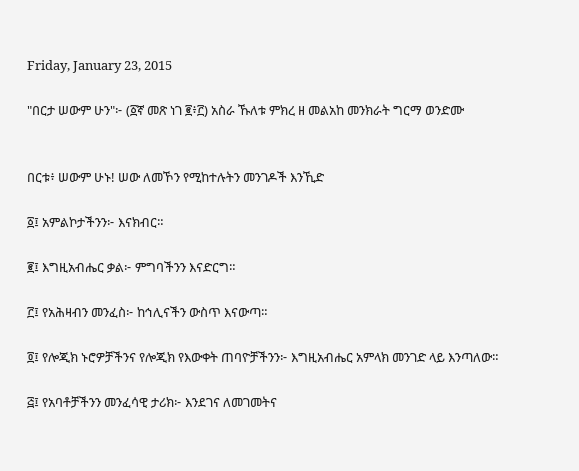Friday, January 23, 2015

"በርታ ሠውም ሁን"፦ (፩ኛ መጽ ነገ ፪፥፫) አስራ ኹለቱ ምክረ ዘ መልአከ መንክራት ግርማ ወንድሙ


በርቱ፥ ሠውም ሁኑ! ሠው ለመኾን የሚከተሉትን መንገዶች እንኺድ

፩፤ አምልኮታችንን፦ እናክብር።

፪፤ እግዚአብሔር ቃል፦ ምግባችንን እናድርግ።

፫፤ የአሕዛብን መንፈስ፦ ከኅሊናችን ውስጥ እናውጣ።

፬፤ የሎጂክ ኑሮዎቻችንና የሎጂክ የእውቀት ጠባዮቻችንን፦ እግዚአብሔር አምላክ መንገድ ላይ እንጣለው።

፭፤ የአባቶቻችንን መንፈሳዊ ታሪክ፦ እንደገና ለመገመትና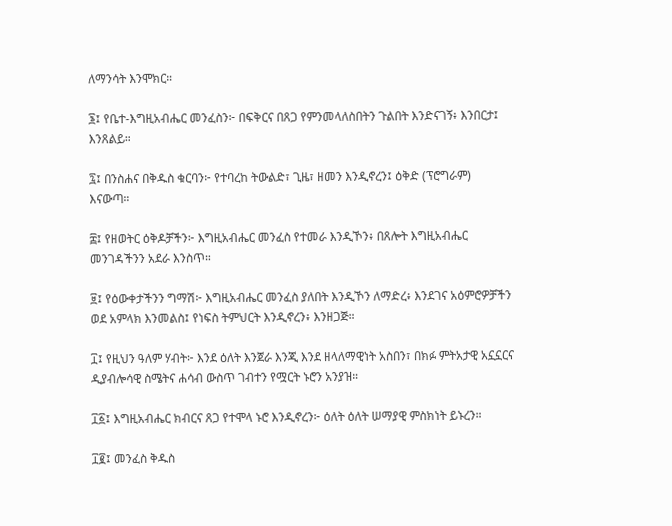ለማንሳት እንሞክር።

፮፤ የቤተ-እግዚአብሔር መንፈስን፦ በፍቅርና በጸጋ የምንመላለስበትን ጉልበት እንድናገኝ፥ እንበርታ፤ እንጸልይ።

፯፤ በንስሐና በቅዱስ ቁርባን፦ የተባረከ ትውልድ፣ ጊዜ፣ ዘመን እንዲኖረን፤ ዕቅድ (ፕሮግራም) እናውጣ።

፰፤ የዘወትር ዕቅዶቻችን፦ እግዚአብሔር መንፈስ የተመራ እንዲኾን፥ በጸሎት እግዚአብሔር መንገዳችንን አደራ እንስጥ።

፱፤ የዕውቀታችንን ግማሽ፦ እግዚአብሔር መንፈስ ያለበት እንዲኾን ለማድረ፥ እንደገና አዕምሮዎቻችን ወደ አምላክ እንመልስ፤ የነፍስ ትምህርት እንዲኖረን፥ እንዘጋጅ።

፲፤ የዚህን ዓለም ሃብት፦ እንደ ዕለት እንጀራ እንጂ እንደ ዘላለማዊነት አስበን፣ በክፉ ምትአታዊ አኗኗርና ዲያብሎሳዊ ስሜትና ሐሳብ ውስጥ ገብተን የሟርት ኑሮን አንያዝ።

፲፩፤ እግዚአብሔር ክብርና ጸጋ የተሞላ ኑሮ እንዲኖረን፦ ዕለት ዕለት ሠማያዊ ምስክነት ይኑረን።

፲፪፤ መንፈስ ቅዱስ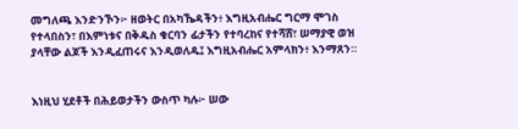መግለጫ እንድንኾን፦ ዘወትር በአካኼዳችን፥ እግዚአብሔር ግርማ ሞገስ የተላበስን፣ በእምነቱና በቅዱስ ቁርባን ፊታችን የተባረከና የተሻሸ፣ ሠማያዊ ወዝ ያላቸው ልጆች እንዲፈጠሩና እንዲወለዱ፤ እግዚአብሔር አምላክን፥ እንማጸን።


እነዚህ ሂደቶች በሕይወታችን ውስጥ ካሉ፦ ሠው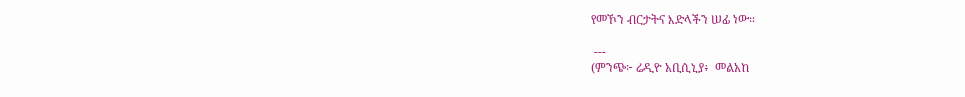የመኾን ብርታትና እድላችን ሠፊ ነው።

 ---
(ምንጭ፦ ሬዲዮ አቢሲኒያ፥  መልአከ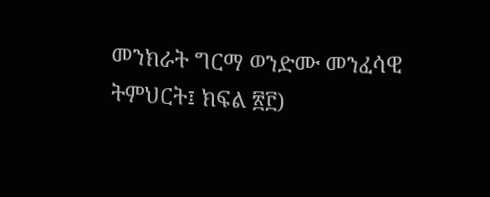መንክራት ግርማ ወንድሙ መንፈሳዊ ትምህርት፤ ክፍል ፳፫)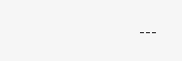---